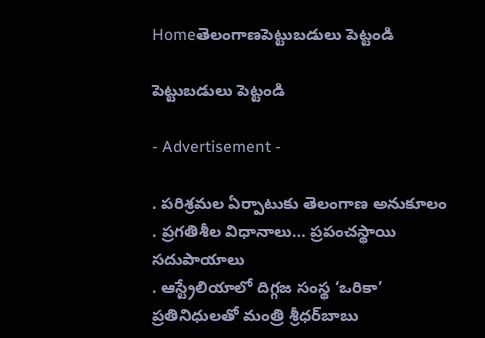Homeతెలంగాణపెట్టుబడులు పెట్టండి

పెట్టుబడులు పెట్టండి

- Advertisement -

. పరిశ్రమల ఏర్పాటుకు తెలంగాణ అనుకూలం
. ప్రగతిశీల విధానాలు… ప్రపంచస్థాయి సదుపాయాలు
. ఆస్ట్రేలియాలో దిగ్గజ సంస్థ ‘ఒరికా’ ప్రతినిధులతో మంత్రి శ్రీధర్‌బాబు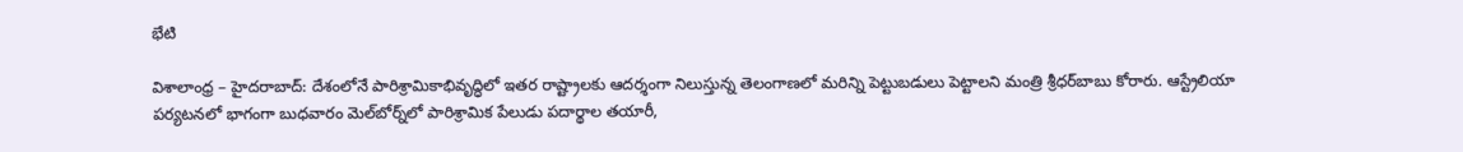భేటి

విశాలాంధ్ర – హైదరాబాద్‌: దేశంలోనే పారిశ్రామికాభివృద్ధిలో ఇతర రాష్ట్రాలకు ఆదర్శంగా నిలుస్తున్న తెలంగాణలో మరిన్ని పెట్టుబడులు పెట్టాలని మంత్రి శ్రీధర్‌బాబు కోరారు. ఆస్ట్రేలియా పర్యటనలో భాగంగా బుధవారం మెల్‌బోర్న్‌లో పారిశ్రామిక పేలుడు పదార్థాల తయారీ,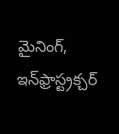మైనింగ్‌, ఇన్‌ఫ్రాస్ట్రక్చర్‌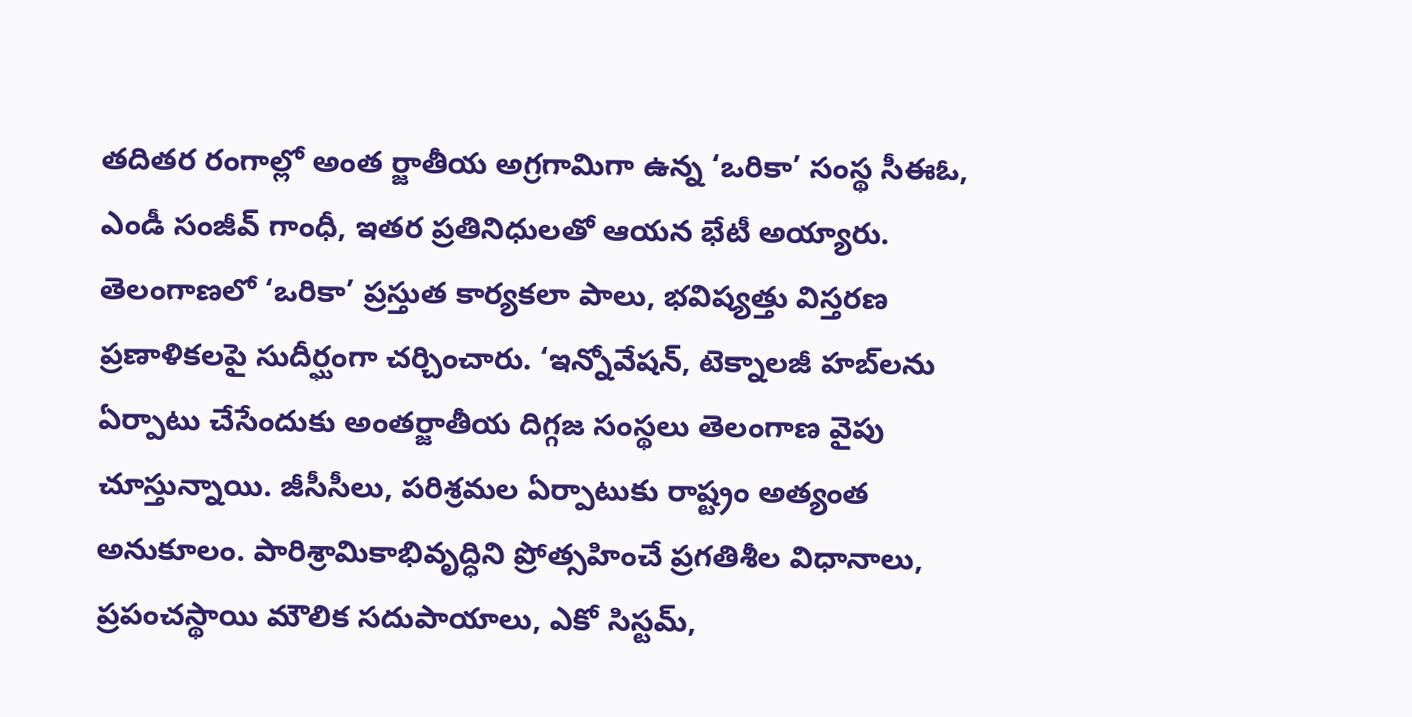తదితర రంగాల్లో అంత ర్జాతీయ అగ్రగామిగా ఉన్న ‘ఒరికా’ సంస్థ సీఈఓ, ఎండీ సంజీవ్‌ గాంధీ, ఇతర ప్రతినిధులతో ఆయన భేటీ అయ్యారు. తెలంగాణలో ‘ఒరికా’ ప్రస్తుత కార్యకలా పాలు, భవిష్యత్తు విస్తరణ ప్రణాళికలపై సుదీర్ఘంగా చర్చించారు. ‘ఇన్నోవేషన్‌, టెక్నాలజీ హబ్‌లను ఏర్పాటు చేసేందుకు అంతర్జాతీయ దిగ్గజ సంస్థలు తెలంగాణ వైపు చూస్తున్నాయి. జీసీసీలు, పరిశ్రమల ఏర్పాటుకు రాష్ట్రం అత్యంత అనుకూలం. పారిశ్రామికాభివృద్ధిని ప్రోత్సహించే ప్రగతిశీల విధానాలు, ప్రపంచస్థాయి మౌలిక సదుపాయాలు, ఎకో సిస్టమ్‌,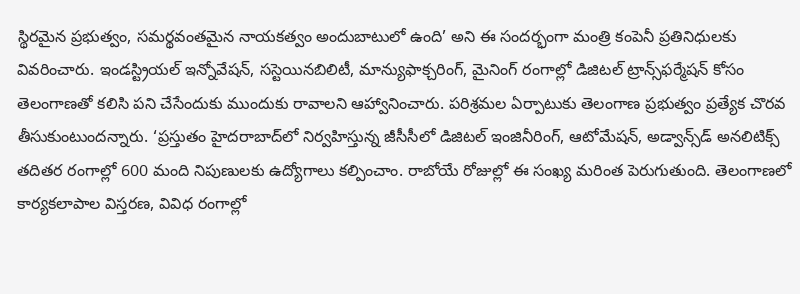స్థిరమైన ప్రభుత్వం, సమర్థవంతమైన నాయకత్వం అందుబాటులో ఉంది’ అని ఈ సందర్భంగా మంత్రి కంపెనీ ప్రతినిధులకు వివరించారు. ఇండస్ట్రియల్‌ ఇన్నోవేషన్‌, సస్టెయినబిలిటీ, మాన్యుఫాక్చరింగ్‌, మైనింగ్‌ రంగాల్లో డిజిటల్‌ ట్రాన్స్‌ఫర్మేషన్‌ కోసం తెలంగాణతో కలిసి పని చేసేందుకు ముందుకు రావాలని ఆహ్వానించారు. పరిశ్రమల ఏర్పాటుకు తెలంగాణ ప్రభుత్వం ప్రత్యేక చొరవ తీసుకుంటుందన్నారు. ‘ప్రస్తుతం హైదరాబాద్‌లో నిర్వహిస్తున్న జీసీసీలో డిజిటల్‌ ఇంజినీరింగ్‌, ఆటోమేషన్‌, అడ్వాన్స్‌డ్‌ అనలిటిక్స్‌ తదితర రంగాల్లో 600 మంది నిపుణులకు ఉద్యోగాలు కల్పించాం. రాబోయే రోజుల్లో ఈ సంఖ్య మరింత పెరుగుతుంది. తెలంగాణలో కార్యకలాపాల విస్తరణ, వివిధ రంగాల్లో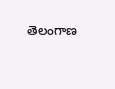తెలంగాణ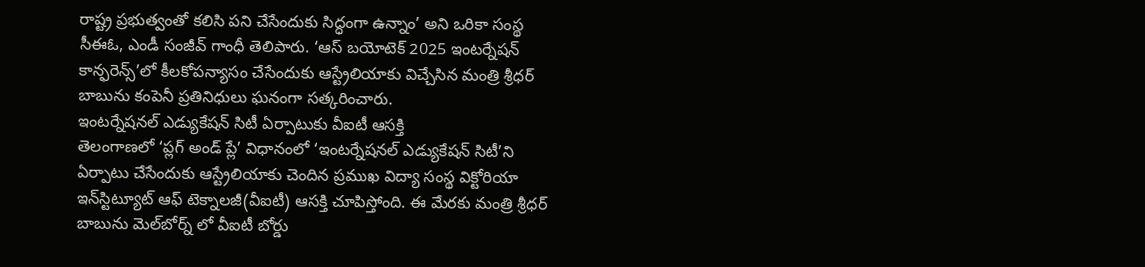రాష్ట్ర ప్రభుత్వంతో కలిసి పని చేసేందుకు సిద్ధంగా ఉన్నాం’ అని ఒరికా సంస్థ సీఈఓ, ఎండీ సంజీవ్‌ గాంధీ తెలిపారు. ‘ఆస్‌ బయోటెక్‌ 2025 ఇంటర్నేషన్‌ కాన్ఫరెన్స్‌’లో కీలకోపన్యాసం చేసేందుకు ఆస్ట్రేలియాకు విచ్చేసిన మంత్రి శ్రీధర్‌ బాబును కంపెనీ ప్రతినిధులు ఘనంగా సత్కరించారు.
ఇంటర్నేషనల్‌ ఎడ్యుకేషన్‌ సిటీ ఏర్పాటుకు వీఐటీ ఆసక్తి
తెలంగాణలో ‘ప్లగ్‌ అండ్‌ ప్లే’ విధానంలో ‘ఇంటర్నేషనల్‌ ఎడ్యుకేషన్‌ సిటీ’ని ఏర్పాటు చేసేందుకు ఆస్ట్రేలియాకు చెందిన ప్రముఖ విద్యా సంస్థ విక్టోరియా ఇన్‌స్టిట్యూట్‌ ఆఫ్‌ టెక్నాలజీ(వీఐటీ) ఆసక్తి చూపిస్తోంది. ఈ మేరకు మంత్రి శ్రీధర్‌ బాబును మెల్‌బోర్న్‌ లో వీఐటీ బోర్డు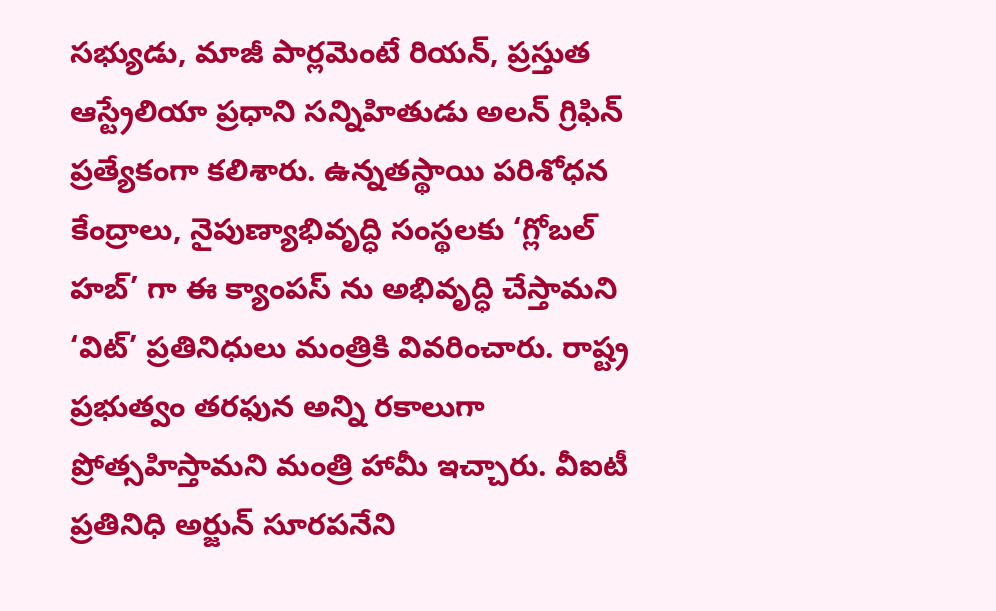సభ్యుడు, మాజీ పార్లమెంటే రియన్‌, ప్రస్తుత ఆస్ట్రేలియా ప్రధాని సన్నిహితుడు అలన్‌ గ్రిఫిన్‌ ప్రత్యేకంగా కలిశారు. ఉన్నతస్థాయి పరిశోధన కేంద్రాలు, నైపుణ్యాభివృద్ధి సంస్థలకు ‘గ్లోబల్‌ హబ్‌’ గా ఈ క్యాంపస్‌ ను అభివృద్ధి చేస్తామని ‘విట్‌’ ప్రతినిధులు మంత్రికి వివరించారు. రాష్ట్ర ప్రభుత్వం తరఫున అన్ని రకాలుగా ప్రోత్సహిస్తామని మంత్రి హామీ ఇచ్చారు. వీఐటీ ప్రతినిధి అర్జున్‌ సూరపనేని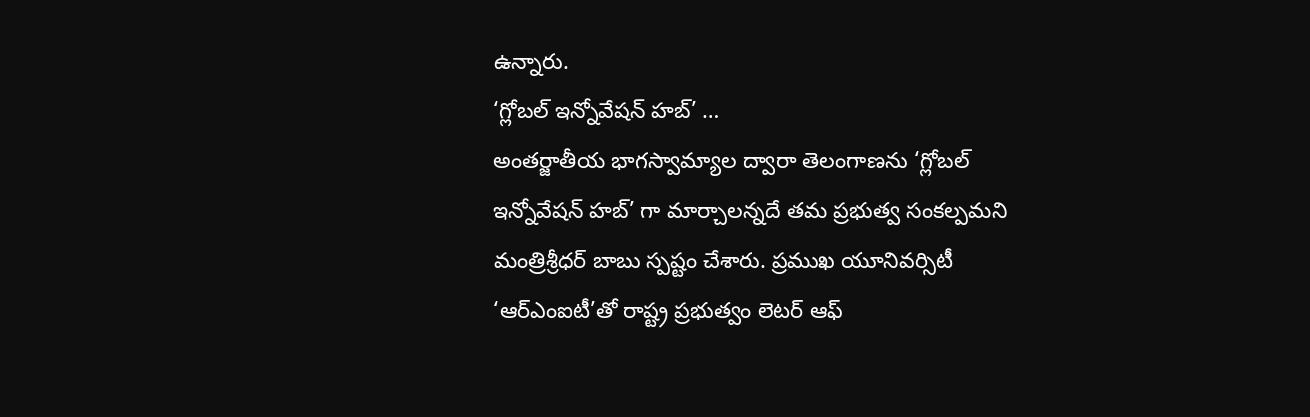ఉన్నారు.
‘గ్లోబల్‌ ఇన్నోవేషన్‌ హబ్‌’ …
అంతర్జాతీయ భాగస్వామ్యాల ద్వారా తెలంగాణను ‘గ్లోబల్‌ ఇన్నోవేషన్‌ హబ్‌’ గా మార్చాలన్నదే తమ ప్రభుత్వ సంకల్పమని మంత్రిశ్రీధర్‌ బాబు స్పష్టం చేశారు. ప్రముఖ యూనివర్సిటీ ‘ఆర్‌ఎంఐటీ’తో రాష్ట్ర ప్రభుత్వం లెటర్‌ ఆఫ్‌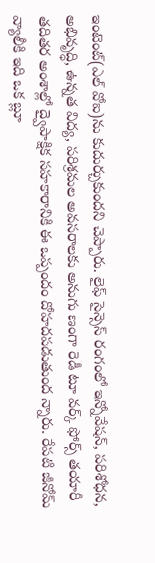ఇంటెంట్‌(ఎల్‌ వోఐ)ను కుదుర్చుకుందని చెప్పారు. లైఫ్‌ సైన్సెస్‌ రంగంలో ఇన్నోవేషన్‌, పరిశోధన, అభివృద్ధి, ఉన్నత విద్య, పరిశ్రమల అవసరాలకు అనుగు ణంగా రెడీ టూ వర్క్‌ ఫోర్స్‌ తయారీ తదితర అంశాల్లో ద్వైపాక్షిక సహకారానికి ఈ ఒప్పందం దోహదపడుతుంద న్నారు. రేపటి జీనోమ్‌ వ్యాలీకి ఇది ఒక బ్లూ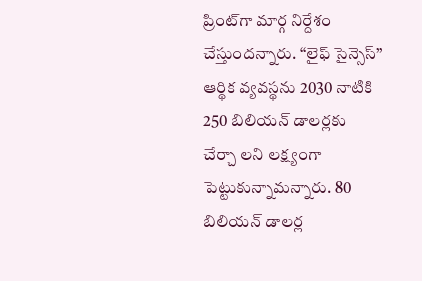ప్రింట్‌గా మార్గ నిర్దేశం చేస్తుందన్నారు. ‘‘లైఫ్‌ సైన్సెస్‌’’ ఆర్థిక వ్యవస్థను 2030 నాటికి 250 బిలియన్‌ డాలర్లకు చేర్చా లని లక్ష్యంగా పెట్టుకున్నామన్నారు. 80 బిలియన్‌ డాలర్ల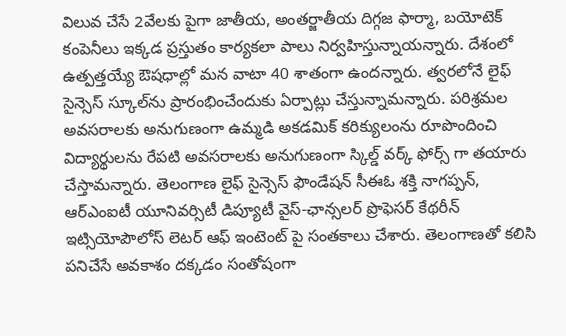విలువ చేసే 2వేలకు పైగా జాతీయ, అంతర్జాతీయ దిగ్గజ ఫార్మా, బయోటెక్‌ కంపెనీలు ఇక్కడ ప్రస్తుతం కార్యకలా పాలు నిర్వహిస్తున్నాయన్నారు. దేశంలో ఉత్పత్తయ్యే ఔషధాల్లో మన వాటా 40 శాతంగా ఉందన్నారు. త్వరలోనే లైఫ్‌ సైన్సెస్‌ స్కూల్‌ను ప్రారంభించేందుకు ఏర్పాట్లు చేస్తున్నామన్నారు. పరిశ్రమల అవసరాలకు అనుగుణంగా ఉమ్మడి అకడమిక్‌ కరిక్యులంను రూపొందించి విద్యార్థులను రేపటి అవసరాలకు అనుగుణంగా స్కిల్డ్‌ వర్క్‌ ఫోర్స్‌ గా తయారు చేస్తామన్నారు. తెలంగాణ లైఫ్‌ సైన్సెస్‌ ఫౌండేషన్‌ సీఈఓ శక్తి నాగప్పన్‌, ఆర్‌ఎంఐటీ యూనివర్సిటీ డిప్యూటీ వైస్‌-ఛాన్సలర్‌ ప్రొఫెసర్‌ కేథరీన్‌ ఇట్సియోపౌలోస్‌ లెటర్‌ ఆఫ్‌ ఇంటెంట్‌ పై సంతకాలు చేశారు. తెలంగాణతో కలిసి పనిచేసే అవకాశం దక్కడం సంతోషంగా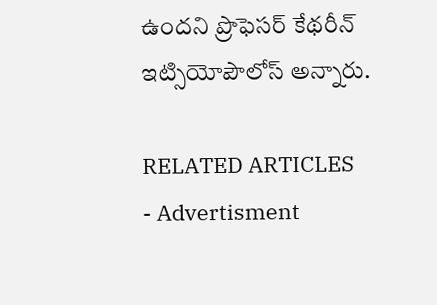ఉందని ప్రొఫెసర్‌ కేథరీన్‌ ఇట్సియోపౌలోస్‌ అన్నారు.

RELATED ARTICLES
- Advertisment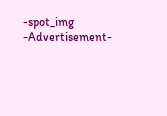-spot_img
-Advertisement-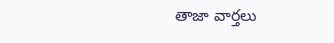తాజా వార్తలు